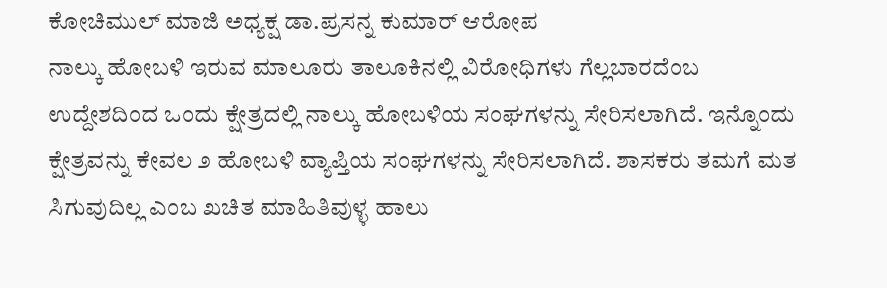ಕೋಚಿಮುಲ್ ಮಾಜಿ ಅಧ್ಯಕ್ಷ ಡಾ.ಪ್ರಸನ್ನ ಕುಮಾರ್ ಆರೋಪ
ನಾಲ್ಕು ಹೋಬಳಿ ಇರುವ ಮಾಲೂರು ತಾಲೂಕಿನಲ್ಲಿ ವಿರೋಧಿಗಳು ಗೆಲ್ಲಬಾರದೆಂಬ ಉದ್ದೇಶದಿಂದ ಒಂದು ಕ್ಷೇತ್ರದಲ್ಲಿ ನಾಲ್ಕು ಹೋಬಳಿಯ ಸಂಘಗಳನ್ನು ಸೇರಿಸಲಾಗಿದೆ. ಇನ್ನೊಂದು ಕ್ಷೇತ್ರವನ್ನು ಕೇವಲ ೨ ಹೋಬಳಿ ವ್ಯಾಪ್ತಿಯ ಸಂಘಗಳನ್ನು ಸೇರಿಸಲಾಗಿದೆ. ಶಾಸಕರು ತಮಗೆ ಮತ ಸಿಗುವುದಿಲ್ಲ ಎಂಬ ಖಚಿತ ಮಾಹಿತಿವುಳ್ಳ ಹಾಲು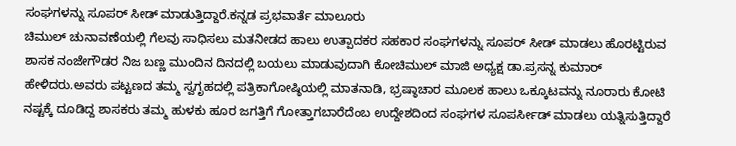ಸಂಘಗಳನ್ನು ಸೂಪರ್ ಸೀಡ್ ಮಾಡುತ್ತಿದ್ದಾರೆ.ಕನ್ನಡ ಪ್ರಭವಾರ್ತೆ ಮಾಲೂರು
ಚಿಮುಲ್ ಚುನಾವಣೆಯಲ್ಲಿ ಗೆಲವು ಸಾಧಿಸಲು ಮತನೀಡದ ಹಾಲು ಉತ್ಪಾದಕರ ಸಹಕಾರ ಸಂಘಗಳನ್ನು ಸೂಪರ್ ಸೀಡ್ ಮಾಡಲು ಹೊರಟ್ಟಿರುವ ಶಾಸಕ ನಂಜೇಗೌಡರ ನಿಜ ಬಣ್ಣ ಮುಂದಿನ ದಿನದಲ್ಲಿ ಬಯಲು ಮಾಡುವುದಾಗಿ ಕೋಚಿಮುಲ್ ಮಾಜಿ ಅಧ್ಯಕ್ಷ ಡಾ.ಪ್ರಸನ್ನ ಕುಮಾರ್ ಹೇಳಿದರು.ಅವರು ಪಟ್ಟಣದ ತಮ್ಮ ಸ್ವಗೃಹದಲ್ಲಿ ಪತ್ರಿಕಾಗೋಷ್ಠಿಯಲ್ಲಿ ಮಾತನಾಡಿ, ಭ್ರಷ್ಠಾಚಾರ ಮೂಲಕ ಹಾಲು ಒಕ್ಕೂಟವನ್ನು ನೂರಾರು ಕೋಟಿ ನಷ್ಟಕ್ಕೆ ದೂಡಿದ್ದ ಶಾಸಕರು ತಮ್ಮ ಹುಳಕು ಹೂರ ಜಗತ್ತಿಗೆ ಗೋತ್ತಾಗಬಾರೆದೆಂಬ ಉದ್ದೇಶದಿಂದ ಸಂಘಗಳ ಸೂಪರ್ಸೀಡ್ ಮಾಡಲು ಯತ್ನಿಸುತ್ತಿದ್ದಾರೆ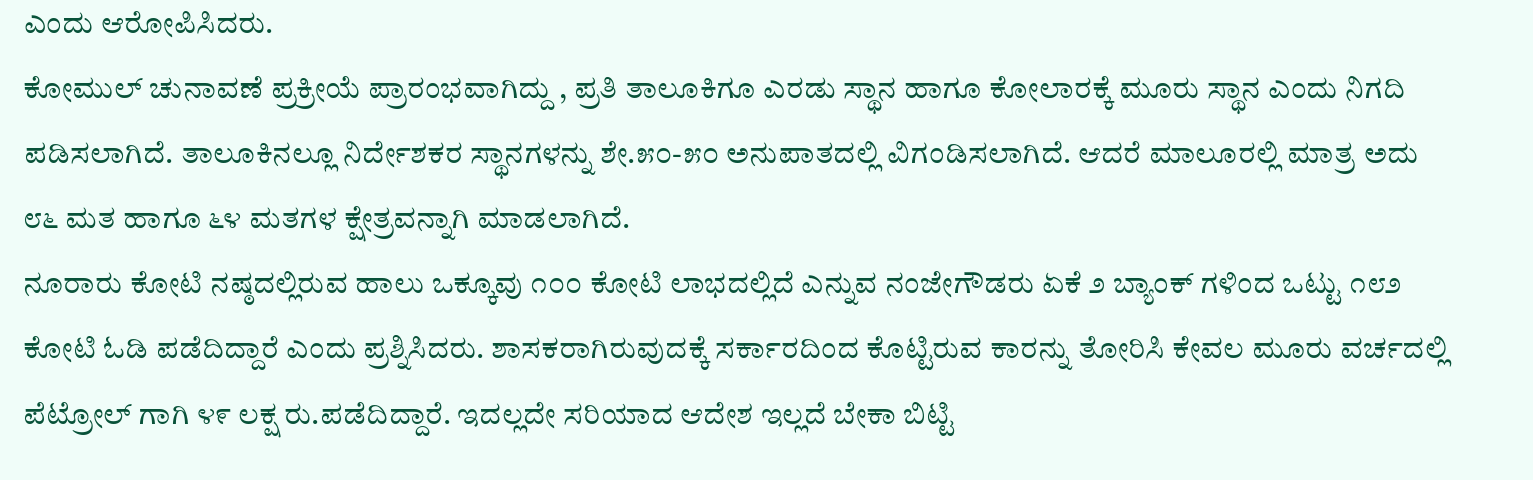ಎಂದು ಆರೋಪಿಸಿದರು.
ಕೋಮುಲ್ ಚುನಾವಣೆ ಪ್ರಕ್ರೀಯೆ ಪ್ರಾರಂಭವಾಗಿದ್ದು , ಪ್ರತಿ ತಾಲೂಕಿಗೂ ಎರಡು ಸ್ಥಾನ ಹಾಗೂ ಕೋಲಾರಕ್ಕೆ ಮೂರು ಸ್ಥಾನ ಎಂದು ನಿಗದಿ ಪಡಿಸಲಾಗಿದೆ. ತಾಲೂಕಿನಲ್ಲೂ ನಿರ್ದೇಶಕರ ಸ್ಥಾನಗಳನ್ನು ಶೇ.೫೦-೫೦ ಅನುಪಾತದಲ್ಲಿ ವಿಗಂಡಿಸಲಾಗಿದೆ. ಆದರೆ ಮಾಲೂರಲ್ಲಿ ಮಾತ್ರ ಅದು ೮೬ ಮತ ಹಾಗೂ ೬೪ ಮತಗಳ ಕ್ಷೇತ್ರವನ್ನಾಗಿ ಮಾಡಲಾಗಿದೆ.
ನೂರಾರು ಕೋಟಿ ನಷ್ಠದಲ್ಲಿರುವ ಹಾಲು ಒಕ್ಕೂವು ೧೦೦ ಕೋಟಿ ಲಾಭದಲ್ಲಿದೆ ಎನ್ನುವ ನಂಜೇಗೌಡರು ಏಕೆ ೨ ಬ್ಯಾಂಕ್ ಗಳಿಂದ ಒಟ್ಟು ೧೮೨ ಕೋಟಿ ಓಡಿ ಪಡೆದಿದ್ದಾರೆ ಎಂದು ಪ್ರಶ್ನಿಸಿದರು. ಶಾಸಕರಾಗಿರುವುದಕ್ಕೆ ಸರ್ಕಾರದಿಂದ ಕೊಟ್ಟಿರುವ ಕಾರನ್ನು ತೋರಿಸಿ ಕೇವಲ ಮೂರು ವರ್ಚದಲ್ಲಿ ಪೆಟ್ರೋಲ್ ಗಾಗಿ ೪೯ ಲಕ್ಷ ರು.ಪಡೆದಿದ್ದಾರೆ. ಇದಲ್ಲದೇ ಸರಿಯಾದ ಆದೇಶ ಇಲ್ಲದೆ ಬೇಕಾ ಬಿಟ್ಟಿ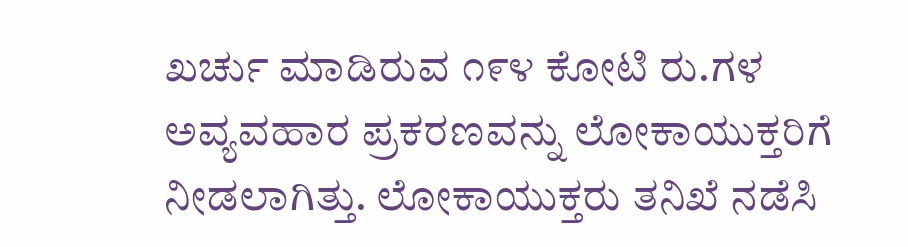ಖರ್ಚು ಮಾಡಿರುವ ೧೯೪ ಕೋಟಿ ರು.ಗಳ ಅವ್ಯವಹಾರ ಪ್ರಕರಣವನ್ನು ಲೋಕಾಯುಕ್ತರಿಗೆ ನೀಡಲಾಗಿತ್ತು. ಲೋಕಾಯುಕ್ತರು ತನಿಖೆ ನಡೆಸಿ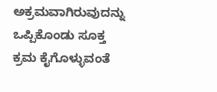ಅಕ್ರಮವಾಗಿರುವುದನ್ನು ಒಪ್ಪಿಕೊಂಡು ಸೂಕ್ತ ಕ್ರಮ ಕೈಗೊಳ್ಳುವಂತೆ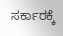ಸರ್ಕಾರಕ್ಕೆ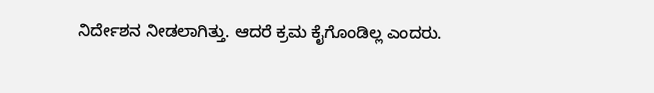ನಿರ್ದೇಶನ ನೀಡಲಾಗಿತ್ತು. ಆದರೆ ಕ್ರಮ ಕೈಗೊಂಡಿಲ್ಲ ಎಂದರು.